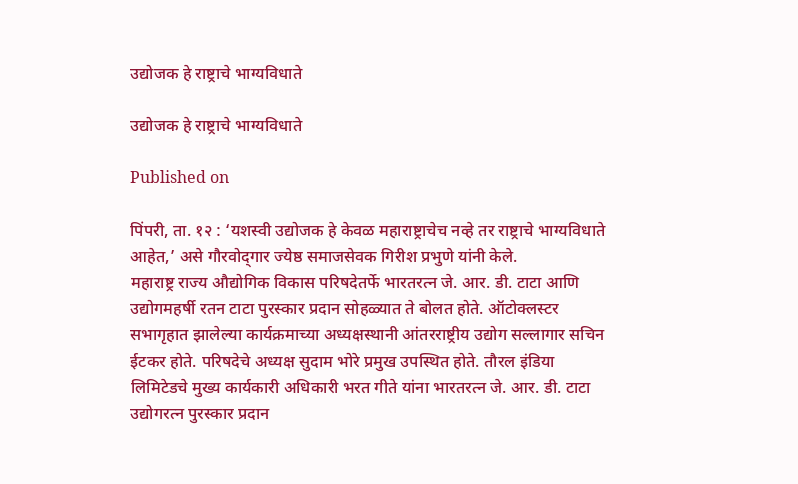उद्योजक हे राष्ट्राचे भाग्यविधाते

उद्योजक हे राष्ट्राचे भाग्यविधाते

Published on

पिंपरी, ता. १२ : ‘यशस्वी उद्योजक हे केवळ महाराष्ट्राचेच नव्हे तर राष्ट्राचे भाग्यविधाते आहेत,’ असे गौरवोद्‍गार ज्येष्ठ समाजसेवक गिरीश प्रभुणे यांनी केले.
महाराष्ट्र राज्य औद्योगिक विकास परिषदेतर्फे भारतरत्न जे. आर. डी. टाटा आणि उद्योगमहर्षी रतन टाटा पुरस्कार प्रदान सोहळ्यात ते बोलत होते. ऑटोक्लस्टर सभागृहात झालेल्या कार्यक्रमाच्या अध्यक्षस्थानी आंतरराष्ट्रीय उद्योग सल्लागार सचिन ईटकर होते. परिषदेचे अध्यक्ष सुदाम भोरे प्रमुख उपस्थित होते. तौरल इंडिया लिमिटेडचे मुख्य कार्यकारी अधिकारी भरत गीते यांना भारतरत्न जे. आर. डी. टाटा उद्योगरत्न पुरस्कार प्रदान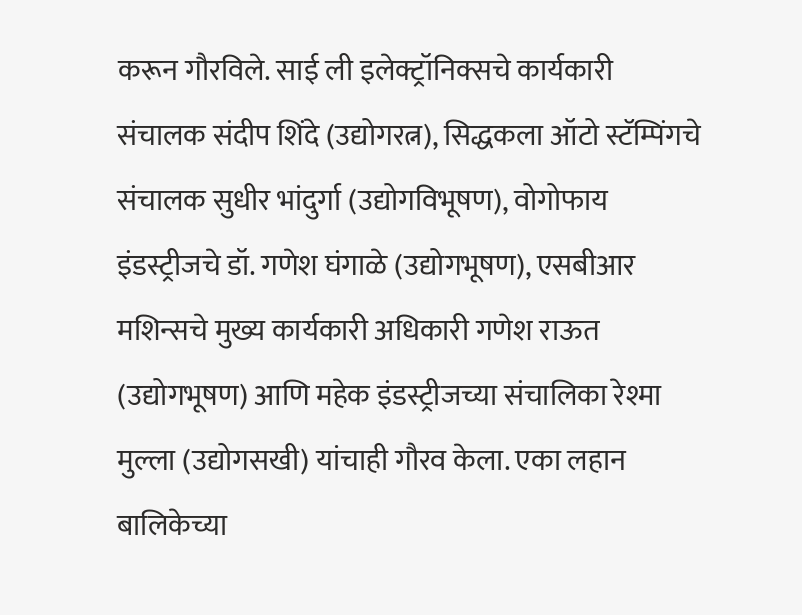करून गौरविले. साई ली इलेक्ट्रॉनिक्सचे कार्यकारी संचालक संदीप शिंदे (उद्योगरत्न), सिद्धकला ऑटो स्टॅम्पिंगचे संचालक सुधीर भांदुर्गा (उद्योगविभूषण), वोगोफाय इंडस्ट्रीजचे डॉ. गणेश घंगाळे (उद्योगभूषण), एसबीआर मशिन्सचे मुख्य कार्यकारी अधिकारी गणेश राऊत (उद्योगभूषण) आणि महेक इंडस्ट्रीजच्या संचालिका रेश्मा मुल्ला (उद्योगसखी) यांचाही गौरव केला. एका लहान बालिकेच्या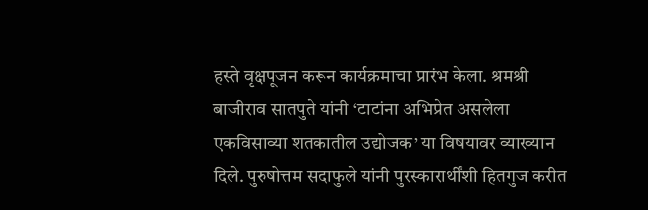हस्ते वृक्षपूजन करून कार्यक्रमाचा प्रारंभ केला. श्रमश्री बाजीराव सातपुते यांनी ‘टाटांना अभिप्रेत असलेला एकविसाव्या शतकातील उद्योजक’ या विषयावर व्याख्यान दिले. पुरुषोत्तम सदाफुले यांनी पुरस्कारार्थींशी हितगुज करीत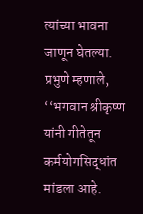त्यांच्या भावना जाणून घेतल्या.
प्रभुणे म्हणाले, ‘‘भगवान श्रीकृष्ण यांनी गीतेतून कर्मयोगसिद्धांत मांडला आहे.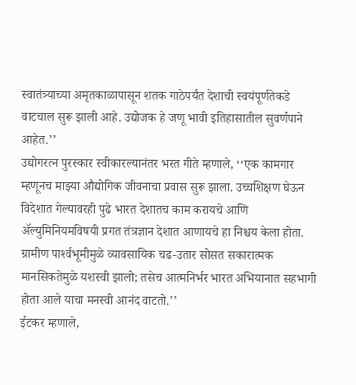स्वातंत्र्याच्या अमृतकाळापासून शतक गाठेपर्यंत देशाची स्वयंपूर्णतेकडे वाटचाल सुरू झाली आहे. उद्योजक हे जणू भावी इतिहासातील सुवर्णपाने आहेत.’’
उद्योगरत्न पुरस्कार स्वीकारल्यानंतर भरत गीते म्हणाले, ‘‘एक कामगार म्हणूनच माझ्या औद्योगिक जीवनाचा प्रवास सुरू झाला. उच्चशिक्षण घेऊन विदेशात गेल्यावरही पुढे भारत देशातच काम करायचे आणि ॲल्युमिनियमविषयी प्रगत तंत्रज्ञान देशात आणायचे हा निश्चय केला होता. ग्रामीण पार्श्‍वभूमीमुळे व्यावसायिक चढ-उतार सोसत सकारात्मक मानसिकतेमुळे यशस्वी झालो; तसेच आत्मनिर्भर भारत अभियानात सहभागी होता आले याचा मनस्वी आनंद वाटतो.’’
ईटकर म्हणाले,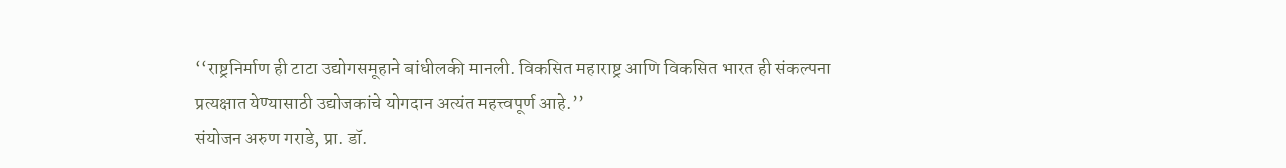‘‘राष्ट्रनिर्माण ही टाटा उद्योगसमूहाने बांधीलकी मानली. विकसित महाराष्ट्र आणि विकसित भारत ही संकल्पना प्रत्यक्षात येण्यासाठी उद्योजकांचे योगदान अत्यंत महत्त्वपूर्ण आहे.’’
संयोजन अरुण गराडे, प्रा. डॉ.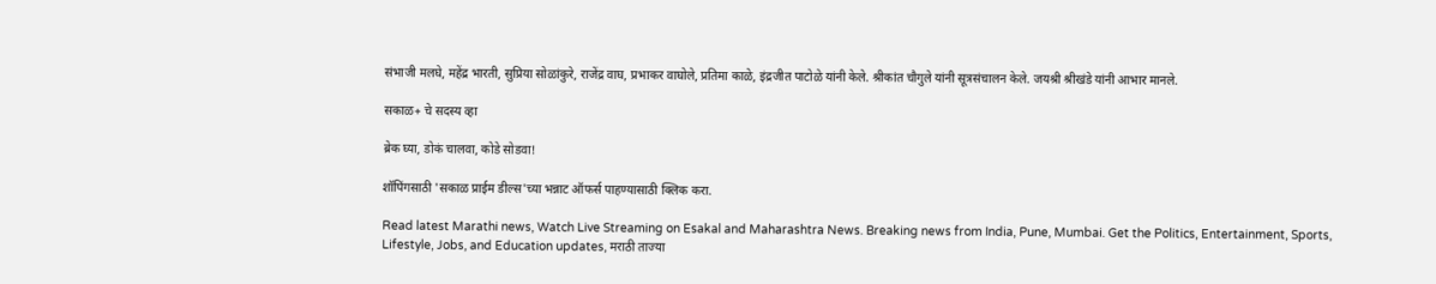संभाजी मलघे, महेंद्र भारती, सुप्रिया सोळांकुरे, राजेंद्र वाघ, प्रभाकर वाघोले, प्रतिमा काळे, इंद्रजीत पाटोळे यांनी केले. श्रीकांत चौगुले यांनी सूत्रसंचालन केले. जयश्री श्रीखंडे यांनी आभार मानले.

सकाळ+ चे सदस्य व्हा

ब्रेक घ्या, डोकं चालवा, कोडे सोडवा!

शॉपिंगसाठी 'सकाळ प्राईम डील्स'च्या भन्नाट ऑफर्स पाहण्यासाठी क्लिक करा.

Read latest Marathi news, Watch Live Streaming on Esakal and Maharashtra News. Breaking news from India, Pune, Mumbai. Get the Politics, Entertainment, Sports, Lifestyle, Jobs, and Education updates, मराठी ताज्या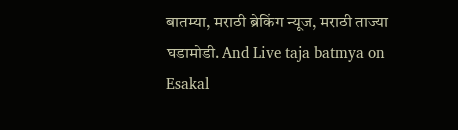बातम्या, मराठी ब्रेकिंग न्यूज, मराठी ताज्या घडामोडी. And Live taja batmya on Esakal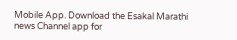Mobile App. Download the Esakal Marathi news Channel app for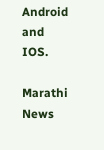Android and IOS.

Marathi News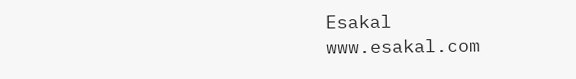Esakal
www.esakal.com